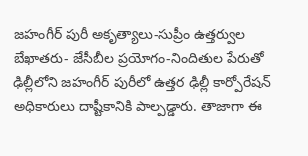జహంగీర్ పురీ అకృత్యాలు-సుప్రీం ఉత్తర్వుల బేఖాతరు- జేసీబీల ప్రయోగం-నిందితుల పేరుతో
ఢిల్లీలోని జహంగీర్ పురీలో ఉత్తర ఢిల్లీ కార్పోరేషన్ అధికారులు దాష్టీకానికి పాల్పడ్డారు. తాజాగా ఈ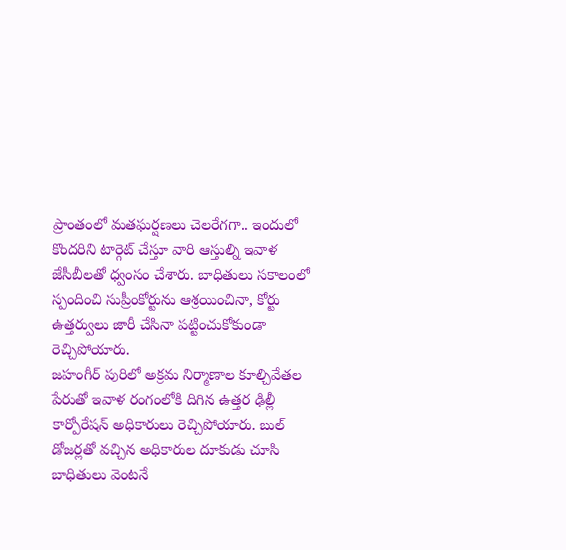ప్రాంతంలో మతఘర్షణలు చెలరేగగా.. ఇందులో కొందరిని టార్గెట్ చేస్తూ వారి ఆస్తుల్ని ఇవాళ జేసీబీలతో ధ్వంసం చేశారు. బాధితులు సకాలంలో స్పందించి సుప్రీంకోర్టును ఆశ్రయించినా, కోర్టు ఉత్తర్వులు జారీ చేసినా పట్టించుకోకుండా రెచ్చిపోయారు.
జహంగీర్ పురిలో అక్రమ నిర్మాణాల కూల్చివేతల పేరుతో ఇవాళ రంగంలోకి దిగిన ఉత్తర ఢిల్లీ కార్పోరేషన్ అధికారులు రెచ్చిపోయారు. బుల్ డోజర్లతో వచ్చిన అధికారుల దూకుడు చూసి బాధితులు వెంటనే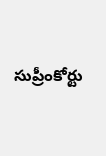సుప్రీంకోర్టు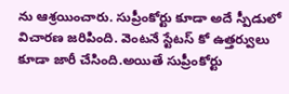ను ఆశ్రయించారు. సుప్రీంకోర్టు కూడా అదే స్పీడులో విచారణ జరిపింది. వెంటనే స్టేటస్ కో ఉత్తర్వులు కూడా జారీ చేసింది.అయితే సుప్రీంకోర్టు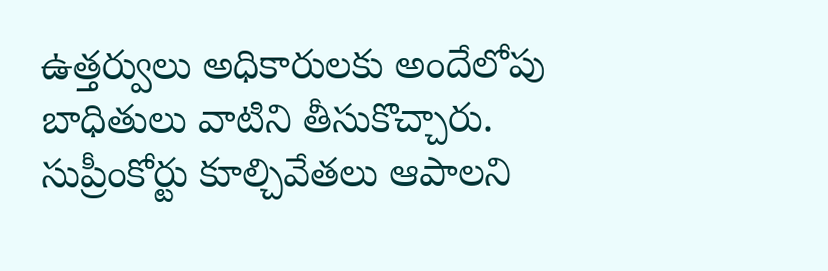ఉత్తర్వులు అధికారులకు అందేలోపు బాధితులు వాటిని తీసుకొచ్చారు. సుప్రీంకోర్టు కూల్చివేతలు ఆపాలని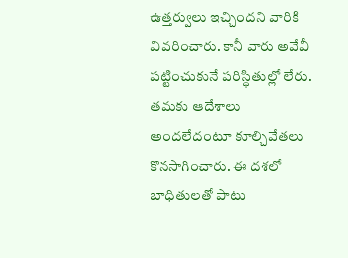ఉత్తర్వులు ఇచ్చిందని వారికి వివరించారు. కానీ వారు అవేవీ పట్టించుకునే పరిస్ధితుల్లో లేరు. తమకు ఆదేశాలు అందలేదంటూ కూల్చివేతలు కొనసాగించారు. ఈ దశలో బాధితులతో పాటు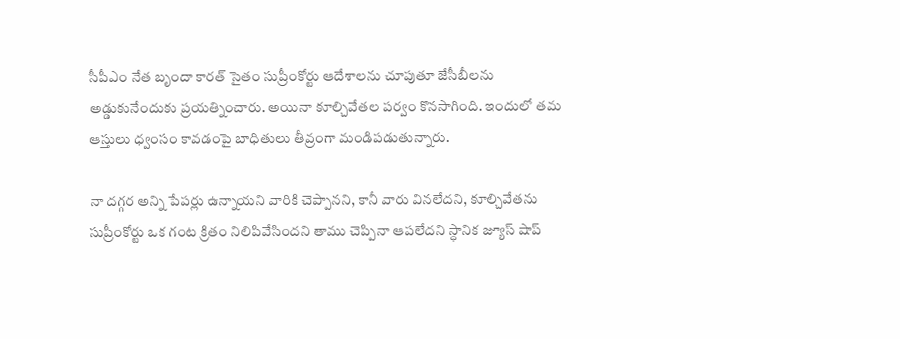సీపీఎం నేత బృందా కారత్ సైతం సుప్రీంకోర్టు ఆదేశాలను చూపుతూ జేసీబీలను అడ్డుకునేందుకు ప్రయత్నించారు. అయినా కూల్చివేతల పర్వం కొనసాగింది. ఇందులో తమ ఆస్తులు ధ్వంసం కావడంపై బాధితులు తీవ్రంగా మండిపడుతున్నారు.

నా దగ్గర అన్ని పేపర్లు ఉన్నాయని వారికి చెప్పానని, కానీ వారు వినలేదని, కూల్చివేతను సుప్రీంకోర్టు ఒక గంట క్రితం నిలిపివేసిందని తాము చెప్పినా ఆపలేదని స్ధానిక జ్యూస్ షాప్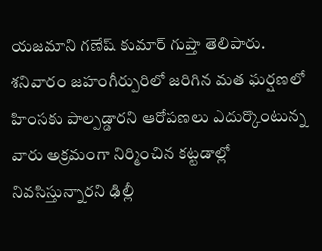యజమాని గణేష్ కుమార్ గుప్తా తెలిపారు. శనివారం జహంగీర్పురిలో జరిగిన మత ఘర్షణలో హింసకు పాల్పడ్డారని ఆరోపణలు ఎదుర్కొంటున్న వారు అక్రమంగా నిర్మించిన కట్టడాల్లో నివసిస్తున్నారని ఢిల్లీ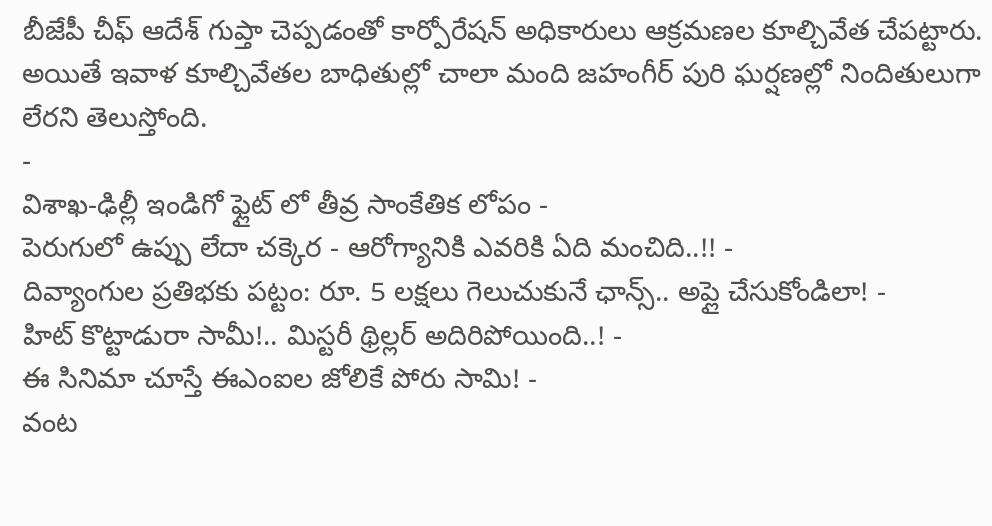బీజేపీ చీఫ్ ఆదేశ్ గుప్తా చెప్పడంతో కార్పోరేషన్ అధికారులు ఆక్రమణల కూల్చివేత చేపట్టారు. అయితే ఇవాళ కూల్చివేతల బాధితుల్లో చాలా మంది జహంగీర్ పురి ఘర్షణల్లో నిందితులుగా లేరని తెలుస్తోంది.
-
విశాఖ-ఢిల్లీ ఇండిగో ఫ్లైట్ లో తీవ్ర సాంకేతిక లోపం -
పెరుగులో ఉప్పు లేదా చక్కెర - ఆరోగ్యానికి ఎవరికి ఏది మంచిది..!! -
దివ్యాంగుల ప్రతిభకు పట్టం: రూ. 5 లక్షలు గెలుచుకునే ఛాన్స్.. అప్లై చేసుకోండిలా! -
హిట్ కొట్టాడురా సామీ!.. మిస్టరీ థ్రిల్లర్ అదిరిపోయింది..! -
ఈ సినిమా చూస్తే ఈఎంఐల జోలికే పోరు సామి! -
వంట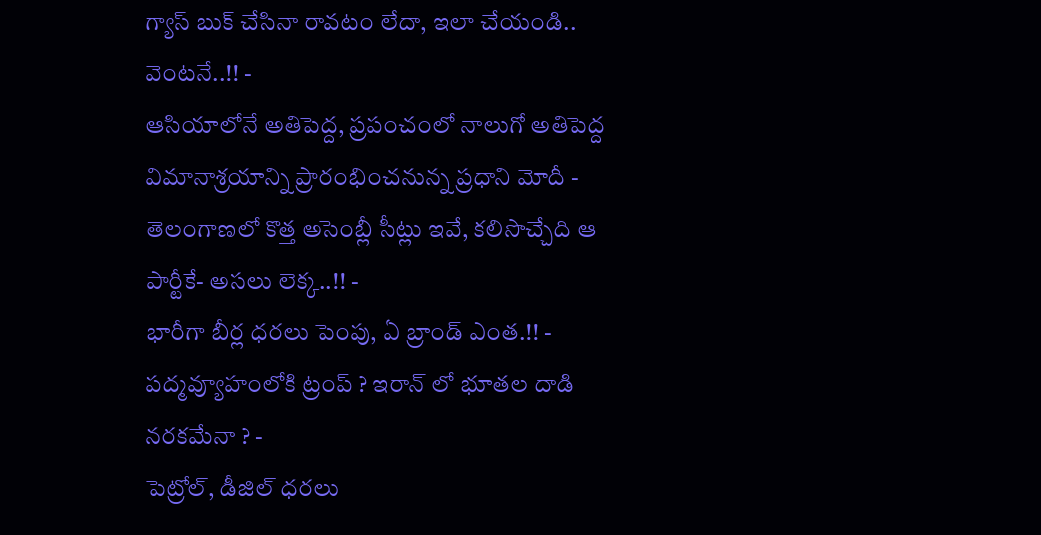గ్యాస్ బుక్ చేసినా రావటం లేదా, ఇలా చేయండి.. వెంటనే..!! -
ఆసియాలోనే అతిపెద్ద, ప్రపంచంలో నాలుగో అతిపెద్ద విమానాశ్రయాన్ని ప్రారంభించనున్న ప్రధాని మోదీ -
తెలంగాణలో కొత్త అసెంబ్లీ సీట్లు ఇవే, కలిసొచ్చేది ఆ పార్టీకే- అసలు లెక్క..!! -
భారీగా బీర్ల ధరలు పెంపు, ఏ బ్రాండ్ ఎంత.!! -
పద్మవ్యూహంలోకి ట్రంప్ ? ఇరాన్ లో భూతల దాడి నరకమేనా ? -
పెట్రోల్, డీజిల్ ధరలు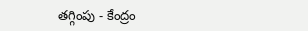తగ్గింపు - కేంద్రం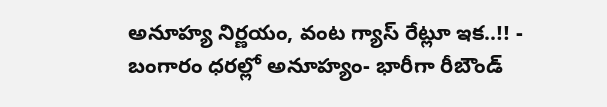అనూహ్య నిర్ణయం, వంట గ్యాస్ రేట్లూ ఇక..!! -
బంగారం ధరల్లో అనూహ్యం- భారీగా రీబౌండ్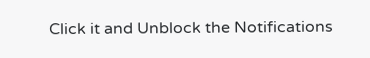Click it and Unblock the Notifications